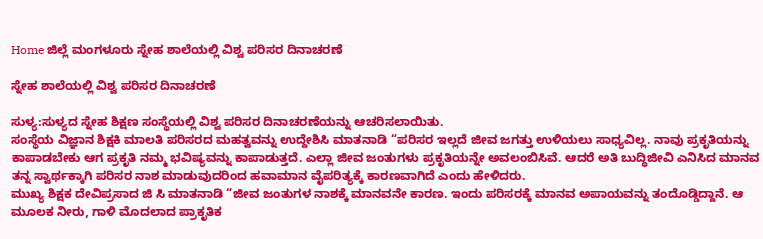Home ಜಿಲ್ಲೆ ಮಂಗಳೂರು ಸ್ನೇಹ ಶಾಲೆಯಲ್ಲಿ ವಿಶ್ವ ಪರಿಸರ ದಿನಾಚರಣೆ

ಸ್ನೇಹ ಶಾಲೆಯಲ್ಲಿ ವಿಶ್ವ ಪರಿಸರ ದಿನಾಚರಣೆ

ಸುಳ್ಯ:ಸುಳ್ಯದ ಸ್ನೇಹ ಶಿಕ್ಷಣ ಸಂಸ್ಥೆಯಲ್ಲಿ ವಿಶ್ವ ಪರಿಸರ ದಿನಾಚರಣೆಯನ್ನು ಆಚರಿಸಲಾಯಿತು.
ಸಂಸ್ಥೆಯ ವಿಜ್ಞಾನ ಶಿಕ್ಷಕಿ ಮಾಲತಿ ಪರಿಸರದ ಮಹತ್ವವನ್ನು ಉದ್ದೇಶಿಸಿ ಮಾತನಾಡಿ “ಪರಿಸರ ಇಲ್ಲದೆ ಜೀವ ಜಗತ್ತು ಉಳಿಯಲು ಸಾಧ್ಯವಿಲ್ಲ. ನಾವು ಪ್ರಕೃತಿಯನ್ನು ಕಾಪಾಡಬೇಕು ಆಗ ಪ್ರಕೃತಿ ನಮ್ಮ ಭವಿಷ್ಯವನ್ನು ಕಾಪಾಡುತ್ತದೆ. ಎಲ್ಲಾ ಜೀವ ಜಂತುಗಳು ಪ್ರಕೃತಿಯನ್ನೇ ಅವಲಂಬಿಸಿವೆ. ಆದರೆ ಅತಿ ಬುದ್ಧಿಜೀವಿ ಎನಿಸಿದ ಮಾನವ ತನ್ನ ಸ್ವಾರ್ಥಕ್ಕಾಗಿ ಪರಿಸರ ನಾಶ ಮಾಡುವುದರಿಂದ ಹವಾಮಾನ ವೈಪರಿತ್ಯಕ್ಕೆ ಕಾರಣವಾಗಿದೆ ಎಂದು ಹೇಳಿದರು.
ಮುಖ್ಯ ಶಿಕ್ಷಕ ದೇವಿಪ್ರಸಾದ ಜಿ ಸಿ ಮಾತನಾಡಿ “ಜೀವ ಜಂತುಗಳ ನಾಶಕ್ಕೆ ಮಾನವನೇ ಕಾರಣ. ಇಂದು ಪರಿಸರಕ್ಕೆ ಮಾನವ ಅಪಾಯವನ್ನು ತಂದೊಡ್ಡಿದ್ದಾನೆ. ಆ ಮೂಲಕ ನೀರು, ಗಾಳಿ ಮೊದಲಾದ ಪ್ರಾಕೃತಿಕ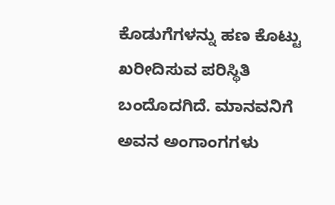ಕೊಡುಗೆಗಳನ್ನು ಹಣ ಕೊಟ್ಟು ಖರೀದಿಸುವ ಪರಿಸ್ಥಿತಿ ಬಂದೊದಗಿದೆ. ಮಾನವನಿಗೆ ಅವನ ಅಂಗಾಂಗಗಳು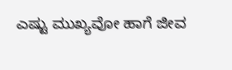ಎಷ್ಟು ಮುಖ್ಯವೋ ಹಾಗೆ ಜೀವ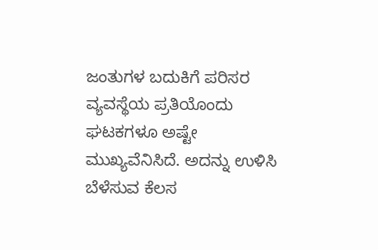ಜಂತುಗಳ ಬದುಕಿಗೆ ಪರಿಸರ ವ್ಯವಸ್ಥೆಯ ಪ್ರತಿಯೊಂದು ಘಟಕಗಳೂ ಅಷ್ಟೇ ಮುಖ್ಯವೆನಿಸಿದೆ. ಅದನ್ನು ಉಳಿಸಿ ಬೆಳೆಸುವ ಕೆಲಸ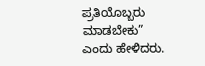ಪ್ರತಿಯೊಬ್ಬರು ಮಾಡಬೇಕು” ಎಂದು ಹೇಳಿದರು.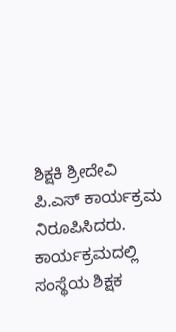ಶಿಕ್ಷಕಿ ಶ್ರೀದೇವಿ ಪಿ.ಎಸ್ ಕಾರ್ಯಕ್ರಮ ನಿರೂಪಿಸಿದರು. ಕಾರ್ಯಕ್ರಮದಲ್ಲಿ ಸಂಸ್ಥೆಯ ಶಿಕ್ಷಕ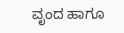ವೃಂದ ಹಾಗೂ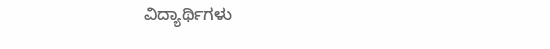ವಿದ್ಯಾರ್ಥಿಗಳು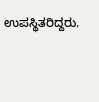ಉಪಸ್ಥಿತರಿದ್ದರು.